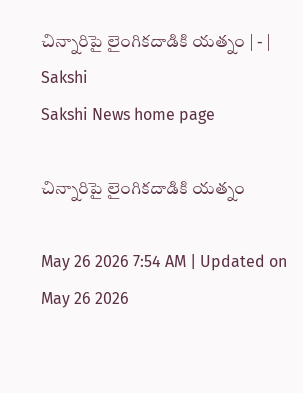చిన్నారిపై లైంగికదాడికి యత్నం | - | Sakshi
Sakshi News home page

చిన్నారిపై లైంగికదాడికి యత్నం

May 26 2026 7:54 AM | Updated on May 26 2026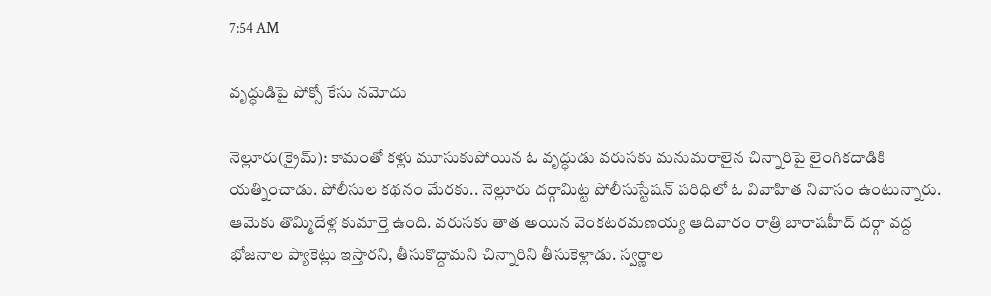7:54 AM

వృద్ధుడిపై పోక్సో కేసు నమోదు

నెల్లూరు(క్రైమ్‌): కామంతో కళ్లు మూసుకుపోయిన ఓ వృద్ధుడు వరుసకు మనుమరాలైన చిన్నారిపై లైంగికదాడికి యత్నించాడు. పోలీసుల కథనం మేరకు.. నెల్లూరు దర్గామిట్ట పోలీసుస్టేషన్‌ పరిధిలో ఓ వివాహిత నివాసం ఉంటున్నారు. ఆమెకు తొమ్మిదేళ్ల కుమార్తె ఉంది. వరుసకు తాత అయిన వెంకటరమణయ్య ఆదివారం రాత్రి బారాషహీద్‌ దర్గా వద్ద భోజనాల ప్యాకెట్లు ఇస్తారని, తీసుకొద్దామని చిన్నారిని తీసుకెళ్లాడు. స్వర్ణాల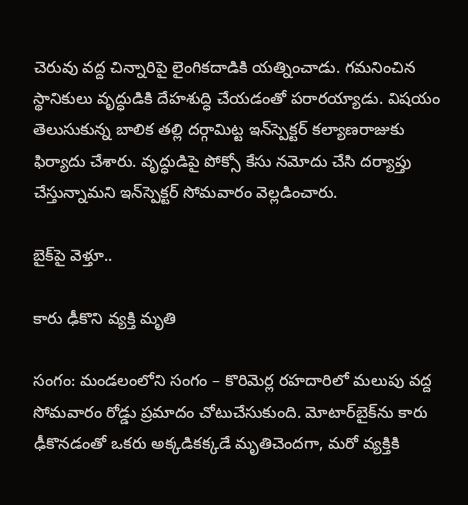చెరువు వద్ద చిన్నారిపై లైంగికదాడికి యత్నించాడు. గమనించిన స్థానికులు వృద్ధుడికి దేహశుద్ధి చేయడంతో పరారయ్యాడు. విషయం తెలుసుకున్న బాలిక తల్లి దర్గామిట్ట ఇన్‌స్పెక్టర్‌ కల్యాణరాజుకు ఫిర్యాదు చేశారు. వృద్ధుడిపై పోక్సో కేసు నమోదు చేసి దర్యాప్తు చేస్తున్నామని ఇన్‌స్పెక్టర్‌ సోమవారం వెల్లడించారు.

బైక్‌పై వెళ్తూ..

కారు ఢీకొని వ్యక్తి మృతి

సంగం: మండలంలోని సంగం – కొరిమెర్ల రహదారిలో మలుపు వద్ద సోమవారం రోడ్డు ప్రమాదం చోటుచేసుకుంది. మోటార్‌బైక్‌ను కారు ఢీకొనడంతో ఒకరు అక్కడికక్కడే మృతిచెందగా, మరో వ్యక్తికి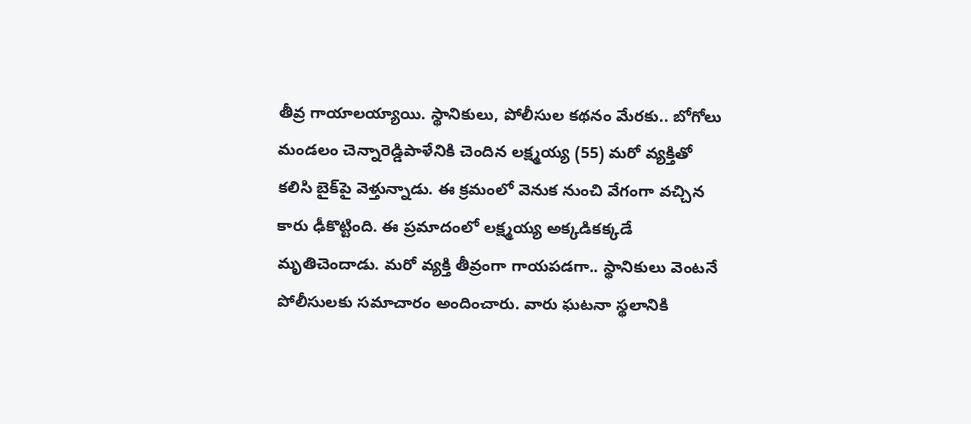తీవ్ర గాయాలయ్యాయి. స్థానికులు, పోలీసుల కథనం మేరకు.. బోగోలు మండలం చెన్నారెడ్డిపాళేనికి చెందిన లక్ష్మయ్య (55) మరో వ్యక్తితో కలిసి బైక్‌పై వెళ్తున్నాడు. ఈ క్రమంలో వెనుక నుంచి వేగంగా వచ్చిన కారు ఢీకొట్టింది. ఈ ప్రమాదంలో లక్ష్మయ్య అక్కడికక్కడే మృతిచెందాడు. మరో వ్యక్తి తీవ్రంగా గాయపడగా.. స్థానికులు వెంటనే పోలీసులకు సమాచారం అందించారు. వారు ఘటనా స్థలానికి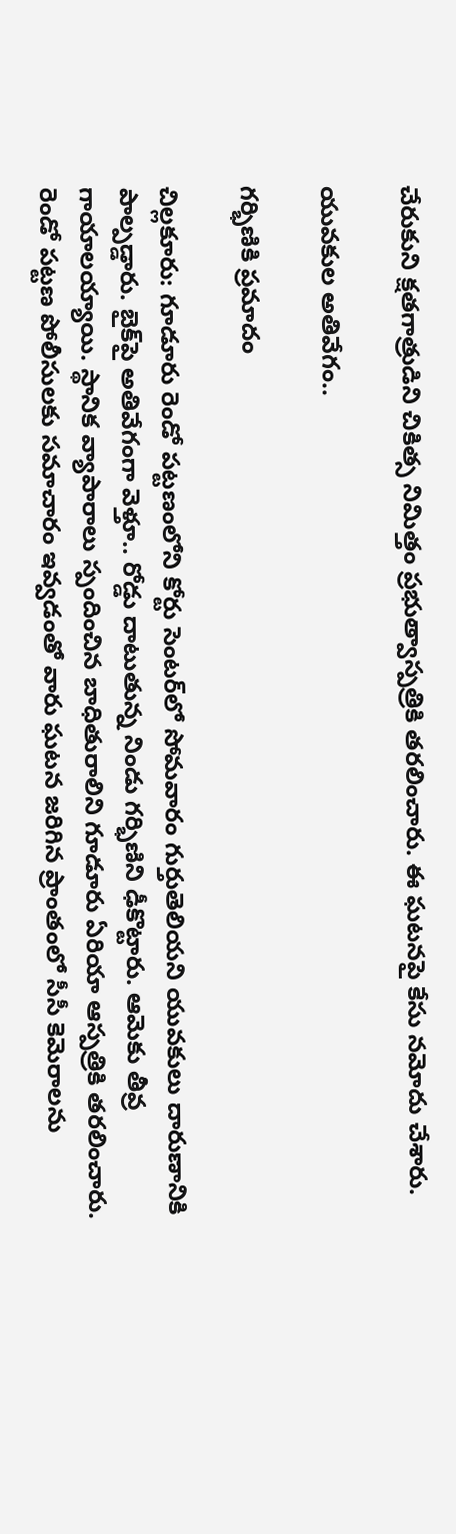చేరుకుని క్షతగాత్రుడిని చికిత్స నిమిత్తం ప్రభుత్వాస్పత్రికి తరలించారు. ఈ ఘటనపై కేసు నమోదు చేశారు.

యువకుల అతివేగం..

గర్భిణికి ప్రమాదం

చిల్లకూరు: గూడూరు రెండో పట్టణంలోని కోర్టు సెంటర్‌లో సోమవారం గుర్తుతెలియని యువకులు దారుణానికి పాల్పడ్డారు. బైక్‌పై అతివేగంగా వెళ్తూ.. రోడ్డు దాటుతున్న నిండు గర్భిణిని ఢీకొట్టారు. ఆమెకు తీవ్ర గాయాలయ్యాయి. స్థానిక వ్యాపారాలు స్పందించిన బాధితురాలిని గూడూరు ఏరియా ఆస్పత్రికి తరలించారు. రెండో పట్టణ పోలీసులకు సమాచారం ఇవ్వడంతో వారు ఘటన జరిగిన ప్రాంతంలో సీసీ కెమెరాలను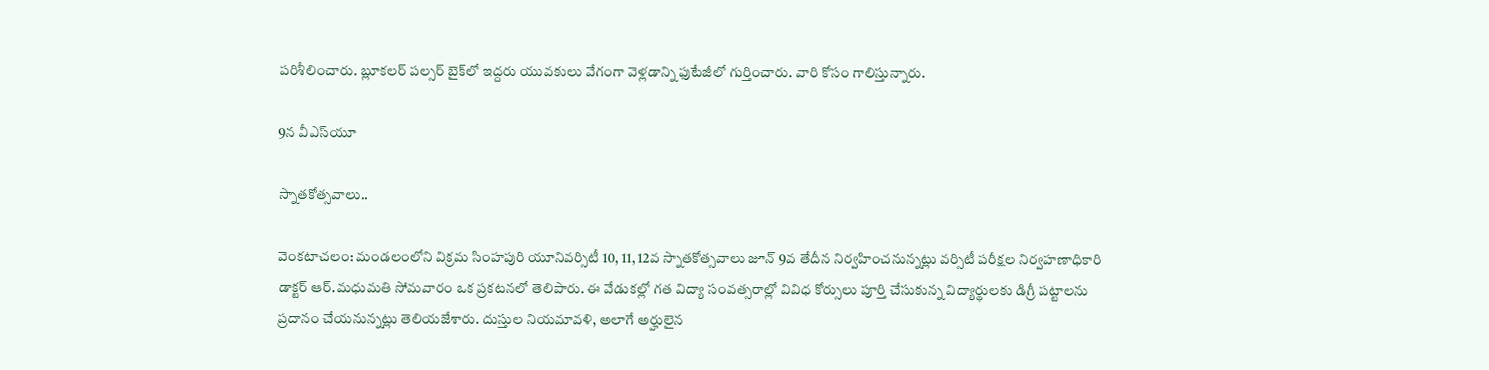పరిశీలించారు. బ్లూకలర్‌ పల్సర్‌ బైక్‌లో ఇద్దరు యువకులు వేగంగా వెళ్లడాన్ని ఫుటేజీలో గుర్తించారు. వారి కోసం గాలిస్తున్నారు.

9న వీఎస్‌యూ

స్నాతకోత్సవాలు..

వెంకటాచలం: మండలంలోని విక్రమ సింహపురి యూనివర్సిటీ 10, 11, 12వ స్నాతకోత్సవాలు జూన్‌ 9వ తేదీన నిర్వహించనున్నట్లు వర్సిటీ పరీక్షల నిర్వహణాధికారి డాక్టర్‌ ఆర్‌.మధుమతి సోమవారం ఒక ప్రకటనలో తెలిపారు. ఈ వేడుకల్లో గత విద్యా సంవత్సరాల్లో వివిధ కోర్సులు పూర్తి చేసుకున్న విద్యార్థులకు డిగ్రీ పట్టాలను ప్రదానం చేయనున్నట్లు తెలియజేశారు. దుస్తుల నియమావళి, అలాగే అర్హులైన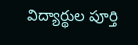విద్యార్థుల పూర్తి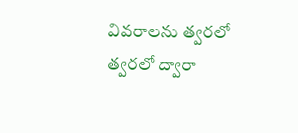వివరాలను త్వరలో త్వరలో ద్వారా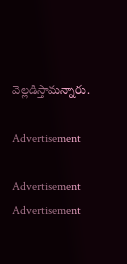వెల్లడిస్తామన్నారు.

Advertisement

Advertisement
Advertisement